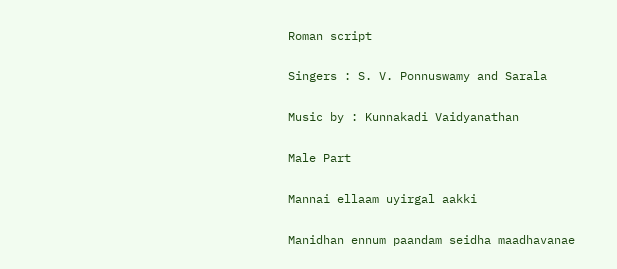Roman script

Singers : S. V. Ponnuswamy and Sarala

Music by : Kunnakadi Vaidyanathan

Male Part

Mannai ellaam uyirgal aakki

Manidhan ennum paandam seidha maadhavanae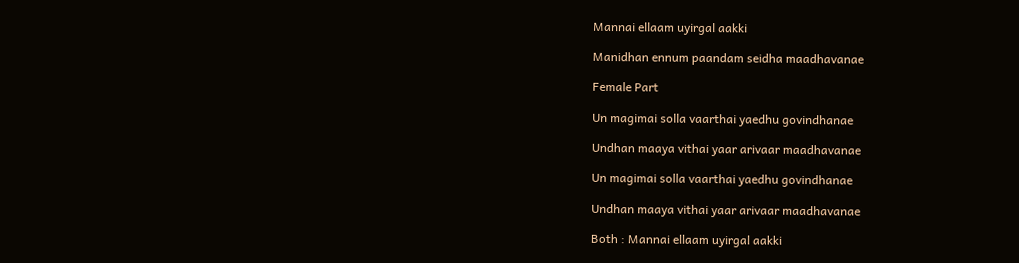Mannai ellaam uyirgal aakki

Manidhan ennum paandam seidha maadhavanae

Female Part

Un magimai solla vaarthai yaedhu govindhanae

Undhan maaya vithai yaar arivaar maadhavanae

Un magimai solla vaarthai yaedhu govindhanae

Undhan maaya vithai yaar arivaar maadhavanae

Both : Mannai ellaam uyirgal aakki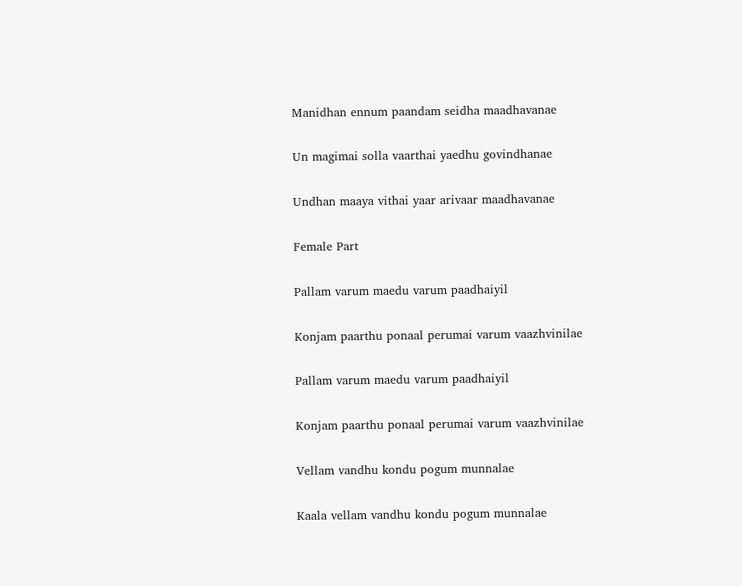Manidhan ennum paandam seidha maadhavanae

Un magimai solla vaarthai yaedhu govindhanae

Undhan maaya vithai yaar arivaar maadhavanae

Female Part

Pallam varum maedu varum paadhaiyil

Konjam paarthu ponaal perumai varum vaazhvinilae

Pallam varum maedu varum paadhaiyil

Konjam paarthu ponaal perumai varum vaazhvinilae

Vellam vandhu kondu pogum munnalae

Kaala vellam vandhu kondu pogum munnalae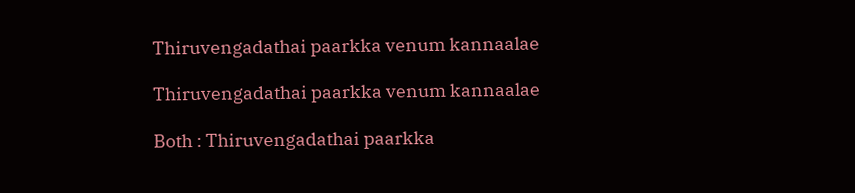Thiruvengadathai paarkka venum kannaalae

Thiruvengadathai paarkka venum kannaalae

Both : Thiruvengadathai paarkka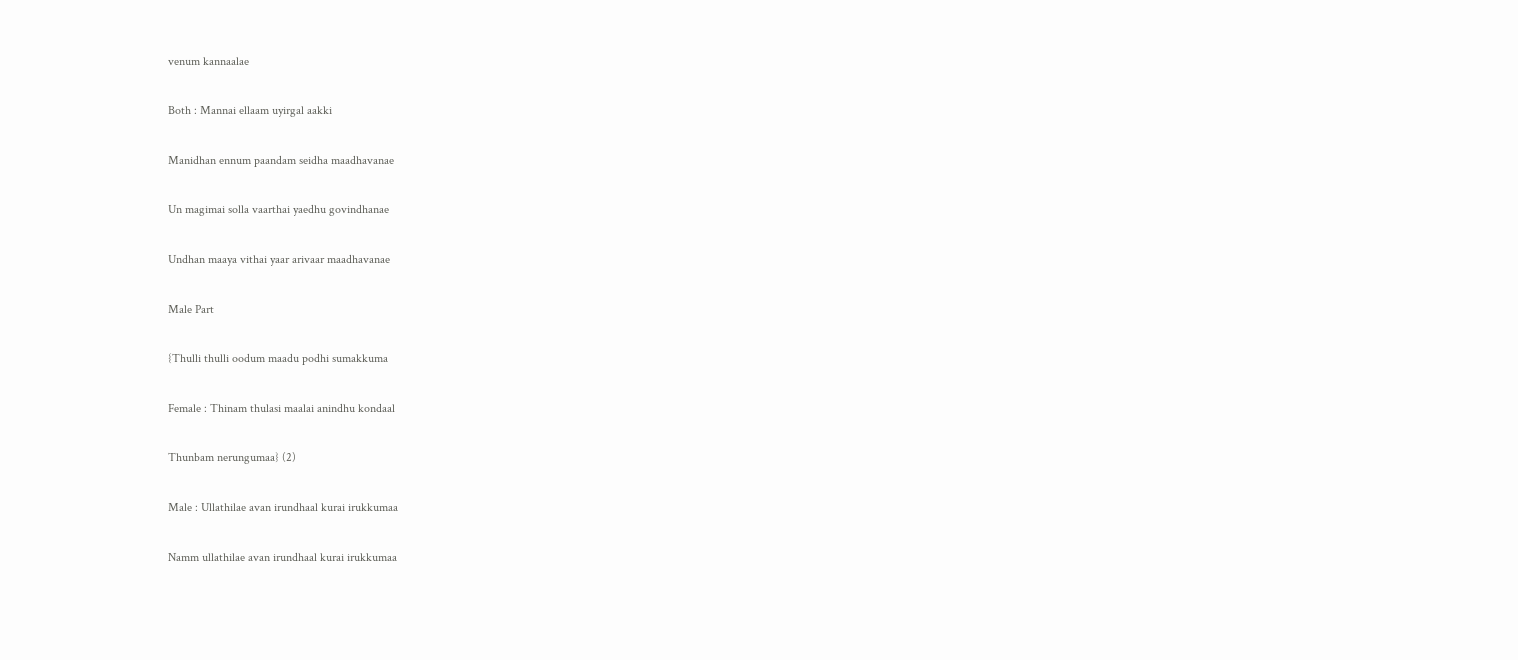venum kannaalae

Both : Mannai ellaam uyirgal aakki

Manidhan ennum paandam seidha maadhavanae

Un magimai solla vaarthai yaedhu govindhanae

Undhan maaya vithai yaar arivaar maadhavanae

Male Part

{Thulli thulli oodum maadu podhi sumakkuma

Female : Thinam thulasi maalai anindhu kondaal

Thunbam nerungumaa} (2)

Male : Ullathilae avan irundhaal kurai irukkumaa

Namm ullathilae avan irundhaal kurai irukkumaa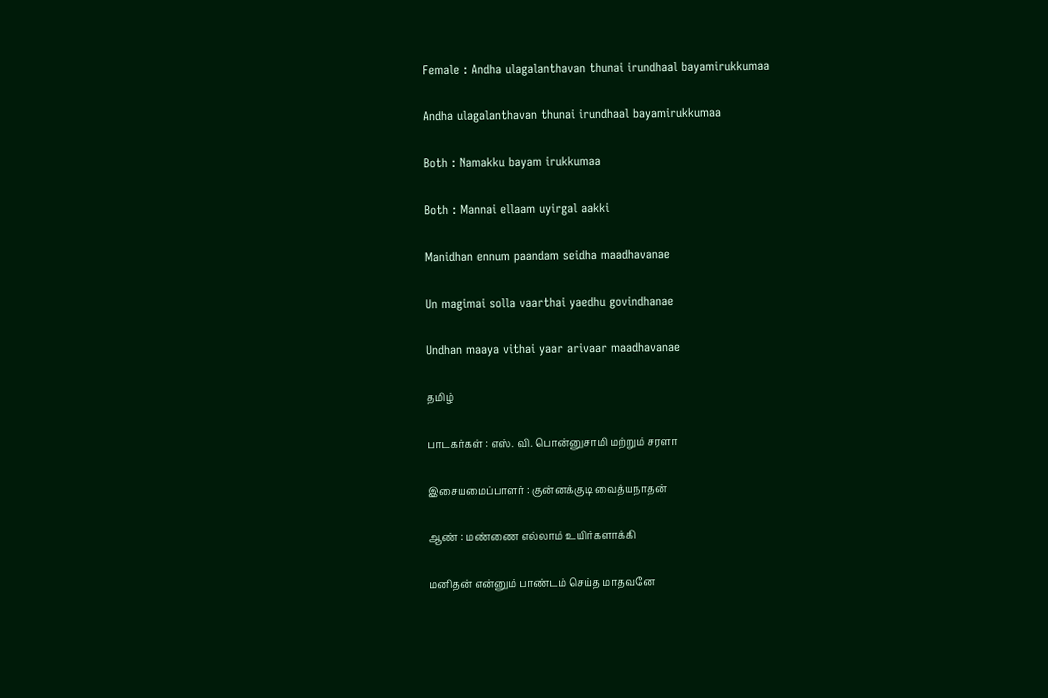Female : Andha ulagalanthavan thunai irundhaal bayamirukkumaa

Andha ulagalanthavan thunai irundhaal bayamirukkumaa

Both : Namakku bayam irukkumaa

Both : Mannai ellaam uyirgal aakki

Manidhan ennum paandam seidha maadhavanae

Un magimai solla vaarthai yaedhu govindhanae

Undhan maaya vithai yaar arivaar maadhavanae

தமிழ்

பாடகர்கள் : எஸ். வி. பொன்னுசாமி மற்றும் சரளா

இசையமைப்பாளர் : குன்னக்குடி வைத்யநாதன்

ஆண் : மண்ணை எல்லாம் உயிர்களாக்கி

மனிதன் என்னும் பாண்டம் செய்த மாதவனே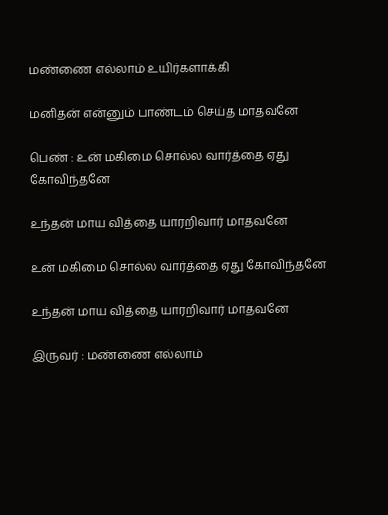மண்ணை எல்லாம் உயிர்களாக்கி

மனிதன் என்னும் பாண்டம் செய்த மாதவனே

பெண் : உன் மகிமை சொல்ல வார்த்தை ஏது கோவிந்தனே

உந்தன் மாய வித்தை யாரறிவார் மாதவனே

உன் மகிமை சொல்ல வார்த்தை ஏது கோவிந்தனே

உந்தன் மாய வித்தை யாரறிவார் மாதவனே

இருவர் : மண்ணை எல்லாம்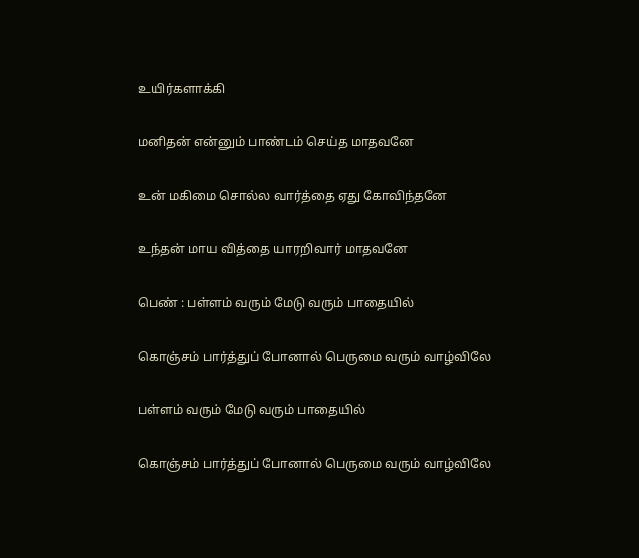உயிர்களாக்கி

மனிதன் என்னும் பாண்டம் செய்த மாதவனே

உன் மகிமை சொல்ல வார்த்தை ஏது கோவிந்தனே

உந்தன் மாய வித்தை யாரறிவார் மாதவனே

பெண் : பள்ளம் வரும் மேடு வரும் பாதையில்

கொஞ்சம் பார்த்துப் போனால் பெருமை வரும் வாழ்விலே

பள்ளம் வரும் மேடு வரும் பாதையில்

கொஞ்சம் பார்த்துப் போனால் பெருமை வரும் வாழ்விலே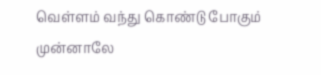வெள்ளம் வந்து கொண்டு போகும் முன்னாலே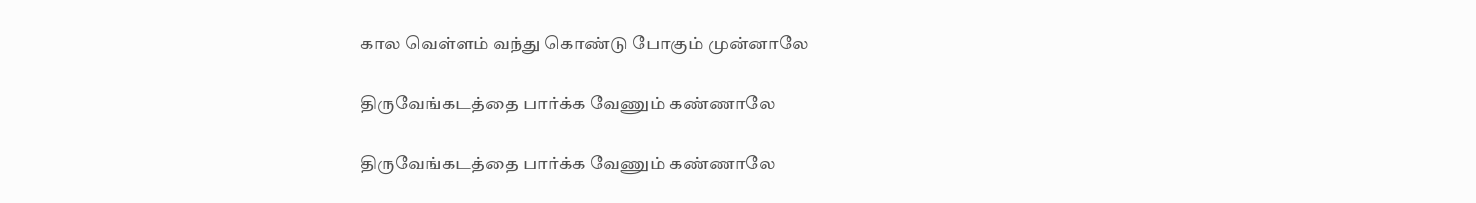கால வெள்ளம் வந்து கொண்டு போகும் முன்னாலே

திருவேங்கடத்தை பார்க்க வேணும் கண்ணாலே

திருவேங்கடத்தை பார்க்க வேணும் கண்ணாலே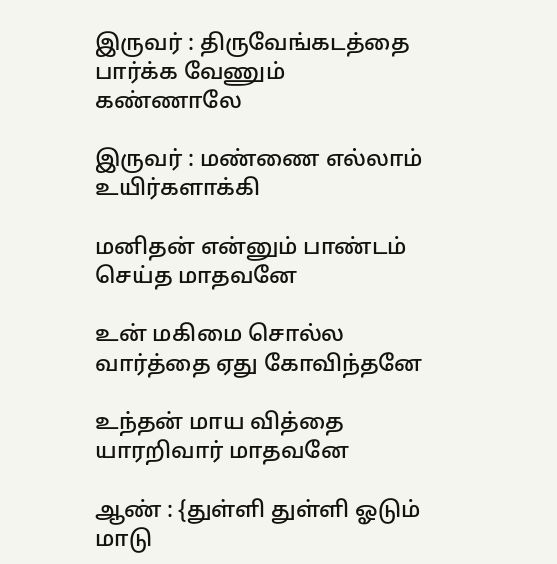இருவர் : திருவேங்கடத்தை பார்க்க வேணும் கண்ணாலே

இருவர் : மண்ணை எல்லாம் உயிர்களாக்கி

மனிதன் என்னும் பாண்டம் செய்த மாதவனே

உன் மகிமை சொல்ல வார்த்தை ஏது கோவிந்தனே

உந்தன் மாய வித்தை யாரறிவார் மாதவனே

ஆண் : {துள்ளி துள்ளி ஓடும் மாடு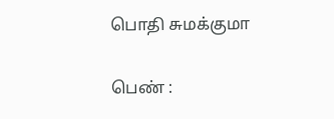பொதி சுமக்குமா

பெண் :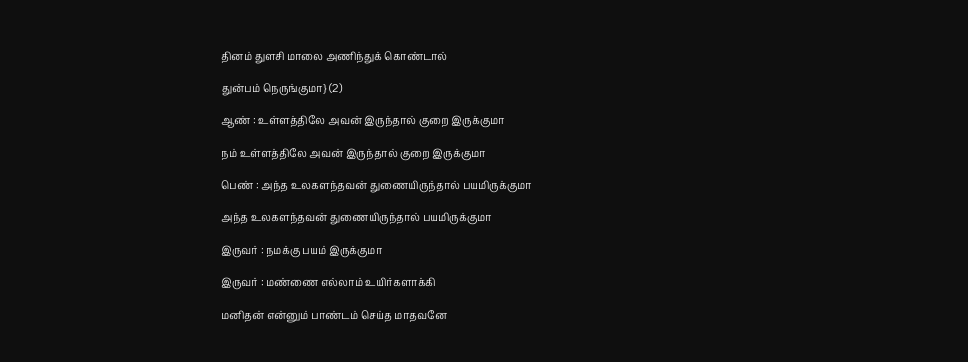தினம் துளசி மாலை அணிந்துக் கொண்டால்

துன்பம் நெருங்குமா} (2)

ஆண் : உள்ளத்திலே அவன் இருந்தால் குறை இருக்குமா

நம் உள்ளத்திலே அவன் இருந்தால் குறை இருக்குமா

பெண் : அந்த உலகளந்தவன் துணையிருந்தால் பயமிருக்குமா

அந்த உலகளந்தவன் துணையிருந்தால் பயமிருக்குமா

இருவர் : நமக்கு பயம் இருக்குமா

இருவர் : மண்ணை எல்லாம் உயிர்களாக்கி

மனிதன் என்னும் பாண்டம் செய்த மாதவனே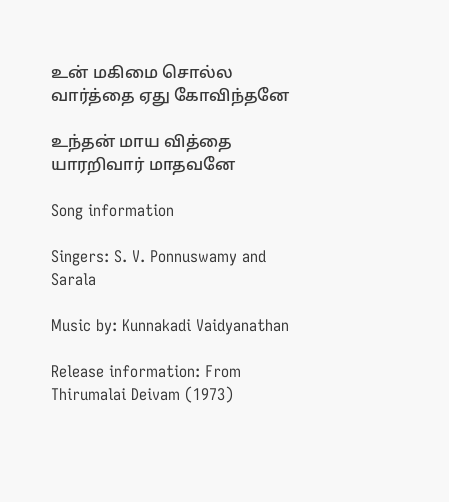உன் மகிமை சொல்ல வார்த்தை ஏது கோவிந்தனே

உந்தன் மாய வித்தை யாரறிவார் மாதவனே

Song information

Singers: S. V. Ponnuswamy and Sarala

Music by: Kunnakadi Vaidyanathan

Release information: From Thirumalai Deivam (1973)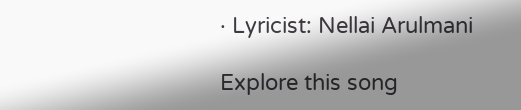· Lyricist: Nellai Arulmani

Explore this song